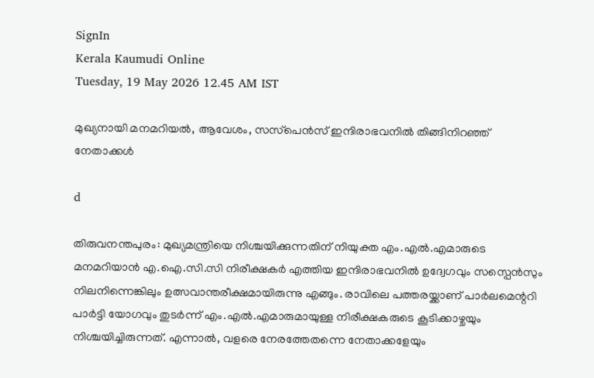SignIn
Kerala Kaumudi Online
Tuesday, 19 May 2026 12.45 AM IST

മുഖ്യനായി മനമറിയൽ, ആവേശം, സസ്‌പെൻസ് ഇന്ദിരാഭവനിൽ തിങ്ങിനിറഞ്ഞ് നേതാക്കൾ

d

തിരുവനന്തപുരം: മുഖ്യമന്ത്രിയെ നിശ്ചയിക്കുന്നതിന് നിയുക്ത എം.എൽ.എമാരുടെ മനമറിയാൻ എ.ഐ.സി.സി നിരീക്ഷകർ എത്തിയ ഇന്ദിരാഭവനിൽ ഉദ്വേഗവും സസ്പെൻസും നിലനിന്നെങ്കിലും ഉത്സവാന്തരീക്ഷമായിരുന്നു എങ്ങും. രാവിലെ പത്തരയ്ക്കാണ് പാർലമെന്ററി പാർട്ടി യോഗവും തുടർന്ന് എം.എൽ.എമാരുമായുള്ള നിരീക്ഷകരുടെ കൂടിക്കാഴ്ചയും നിശ്ചയിച്ചിരുന്നത്. എന്നാൽ, വളരെ നേരത്തേതന്നെ നേതാക്കളേയും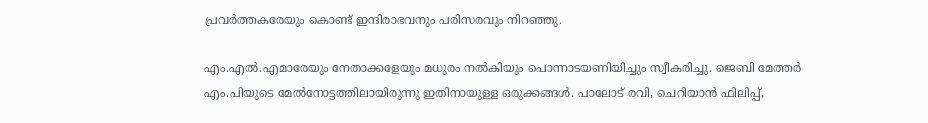പ്രവർത്തകരേയും കൊണ്ട് ഇന്ദിരാഭവനും പരിസരവും നിറഞ്ഞു.

എം.എൽ.എമാരേയും നേതാക്കളേയും മധുരം നൽകിയും പൊന്നാടയണിയിച്ചും സ്വീകരിച്ചു. ജെബി മേത്തർ എം.പിയുടെ മേൽനോട്ടത്തിലായിരുന്നു ഇതിനായുള്ള ഒരുക്കങ്ങൾ. പാലോട് രവി, ചെറിയാൻ ഫിലിപ്പ്,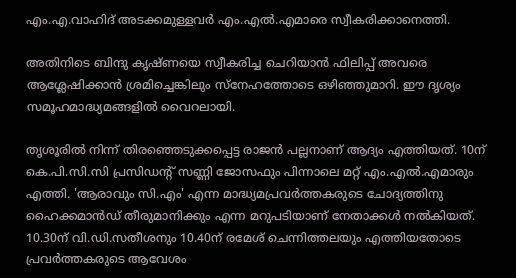എം.എ.വാഹിദ് അടക്കമുള്ളവർ എം.എൽ.എമാരെ സ്വീകരിക്കാനെത്തി.

അതിനിടെ ബിന്ദു കൃഷ്ണയെ സ്വീകരിച്ച ചെറിയാൻ ഫിലിപ്പ് അവരെ ആശ്ലേഷിക്കാൻ ശ്രമിച്ചെങ്കിലും സ്‌നേഹത്തോടെ ഒഴിഞ്ഞുമാറി. ഈ ദൃശ്യം സമൂഹമാദ്ധ്യമങ്ങളിൽ വൈറലായി.

തൃശൂരിൽ നിന്ന് തിരഞ്ഞെടുക്കപ്പെട്ട രാജൻ പല്ലനാണ് ആദ്യം എത്തിയത്. 10ന് കെ.പി.സി.സി പ്രസിഡന്റ് സണ്ണി ജോസഫും പിന്നാലെ മറ്റ് എം.എൽ.എമാരും എത്തി. 'ആരാവും സി.എം' എന്ന മാദ്ധ്യമപ്രവർത്തകരുടെ ചോദ്യത്തിനു ഹൈക്കമാൻഡ് തീരുമാനിക്കും എന്ന മറുപടിയാണ് നേതാക്കൾ നൽകിയത്. 10.30ന് വി.ഡി.സതീശനും 10.40ന് രമേശ് ചെന്നിത്തലയും എത്തിയതോടെ പ്രവർത്തകരുടെ ആവേശം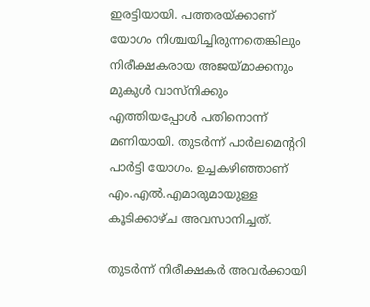ഇരട്ടിയായി. പത്തരയ്ക്കാണ് യോഗം നിശ്ചയിച്ചിരുന്നതെങ്കിലും നിരീക്ഷകരായ അജയ്‌മാക്കനും മുകുൾ വാസ്നിക്കും എത്തിയപ്പോൾ പതിനൊന്ന് മണിയായി. തുടർന്ന് പാർലമെന്ററി പാർട്ടി യോഗം. ഉച്ചകഴിഞ്ഞാണ് എം.എൽ.എമാരുമായുള്ള കൂടിക്കാഴ്ച അവസാനിച്ചത്.

തുടർന്ന് നിരീക്ഷകർ അവർക്കായി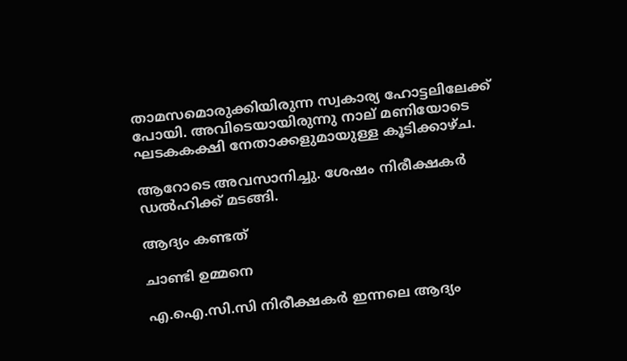താമസമൊരുക്കിയിരുന്ന സ്വകാര്യ ഹോട്ടലിലേക്ക് പോയി. അവിടെയായിരുന്നു നാല് മണിയോടെ ഘടകകക്ഷി നേതാക്കളുമായുള്ള കൂടിക്കാഴ്ച.

ആറോടെ അവസാനിച്ചു. ശേഷം നിരീക്ഷകർ ഡൽഹിക്ക് മടങ്ങി.

ആദ്യം കണ്ടത്

ചാണ്ടി ഉമ്മനെ

എ.ഐ.സി.സി നിരീക്ഷകർ ഇന്നലെ ആദ്യം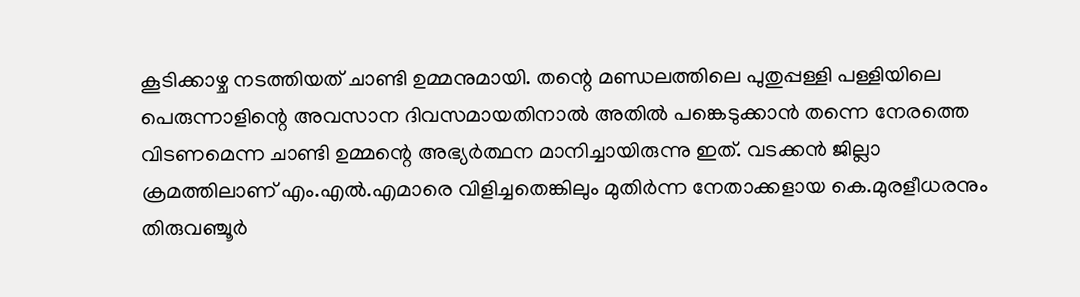കൂടിക്കാഴ്ച നടത്തിയത് ചാണ്ടി ഉമ്മനുമായി. തന്റെ മണ്ഡലത്തിലെ പുതുപ്പള്ളി പള്ളിയിലെ പെരുന്നാളിന്റെ അവസാന ദിവസമായതിനാൽ അതിൽ പങ്കെടുക്കാൻ തന്നെ നേരത്തെ വിടണമെന്ന ചാണ്ടി ഉമ്മന്റെ അഭ്യർത്ഥന മാനിച്ചായിരുന്നു ഇത്. വടക്കൻ ജില്ലാ ക്രമത്തിലാണ് എം.എൽ.എമാരെ വിളിച്ചതെങ്കിലും മുതിർന്ന നേതാക്കളായ കെ.മുരളീധരനും തിരുവഞ്ചൂർ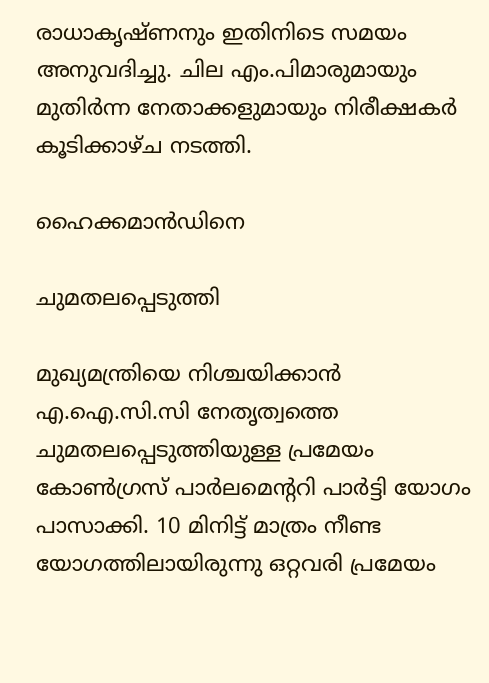രാധാകൃഷ്ണനും ഇതിനിടെ സമയം അനുവദിച്ചു. ചില എം.പിമാരുമായും മുതിർന്ന നേതാക്കളുമായും നിരീക്ഷകർ കൂടിക്കാഴ്ച നടത്തി.

ഹൈക്കമാൻഡിനെ

ചുമതലപ്പെടുത്തി

മുഖ്യമന്ത്രിയെ നിശ്ചയിക്കാൻ എ.ഐ.സി.സി നേതൃത്വത്തെ ചുമതലപ്പെടുത്തിയുള്ള പ്രമേയം കോൺഗ്രസ് പാർലമെന്ററി പാർട്ടി യോഗം പാസാക്കി. 10 മിനിട്ട് മാത്രം നീണ്ട യോഗത്തിലായിരുന്നു ഒറ്റവരി പ്രമേയം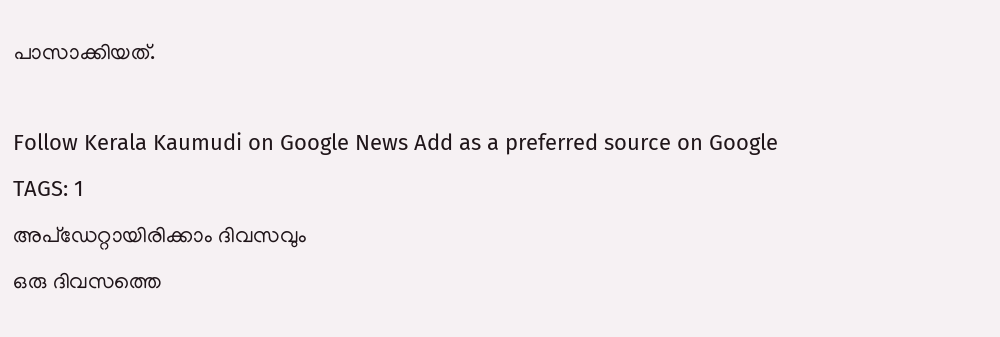പാസാക്കിയത്.

Follow Kerala Kaumudi on Google News Add as a preferred source on Google
TAGS: 1
അപ്ഡേറ്റായിരിക്കാം ദിവസവും
ഒരു ദിവസത്തെ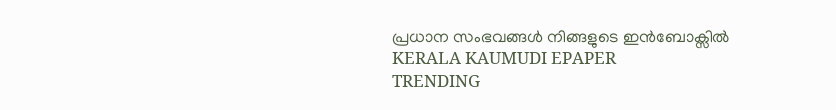പ്രധാന സംഭവങ്ങൾ നിങ്ങളുടെ ഇൻബോക്സിൽ
KERALA KAUMUDI EPAPER
TRENDING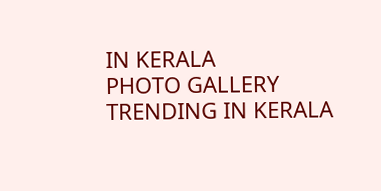IN KERALA
PHOTO GALLERY
TRENDING IN KERALA